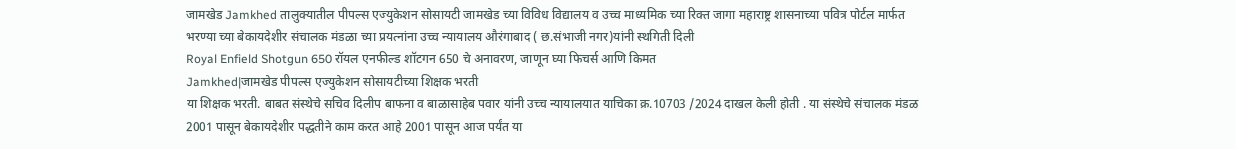जामखेड Jamkhed तालुक्यातील पीपल्स एज्युकेशन सोसायटी जामखेड च्या विविध विद्यालय व उच्च माध्यमिक च्या रिक्त जागा महाराष्ट्र शासनाच्या पवित्र पोर्टल मार्फत भरण्या च्या बेकायदेशीर संचालक मंडळा च्या प्रयत्नांना उच्च न्यायालय औरंगाबाद ( छ.संभाजी नगर)यांनी स्थगिती दिली
Royal Enfield Shotgun 650 रॉयल एनफील्ड शॉटगन 650 चे अनावरण, जाणून घ्या फिचर्स आणि किमत
Jamkhed|जामखेड पीपल्स एज्युकेशन सोसायटीच्या शिक्षक भरती
या शिक्षक भरती. बाबत संस्थेचे सचिव दिलीप बाफना व बाळासाहेब पवार यांनी उच्च न्यायालयात याचिका क्र.10703 /2024 दाखल केली होती . या संस्थेचे संचालक मंडळ 2001 पासून बेकायदेशीर पद्धतीने काम करत आहे 2001 पासून आज पर्यंत या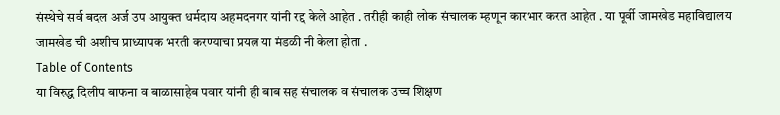संस्थेचे सर्व बदल अर्ज उप आयुक्त धर्मदाय अहमदनगर यांनी रद्द केले आहेत . तरीही काही लोक संचालक म्हणून कारभार करत आहेत . या पूर्वी जामखेड महाविद्यालय जामखेड ची अशीच प्राध्यापक भरती करण्याचा प्रयत्न या मंडळी नी केला होता .
Table of Contents
या विरुद्ध दिलीप बाफना व बाळासाहेब पवार यांनी ही बाब सह संचालक व संचालक उच्च शिक्षण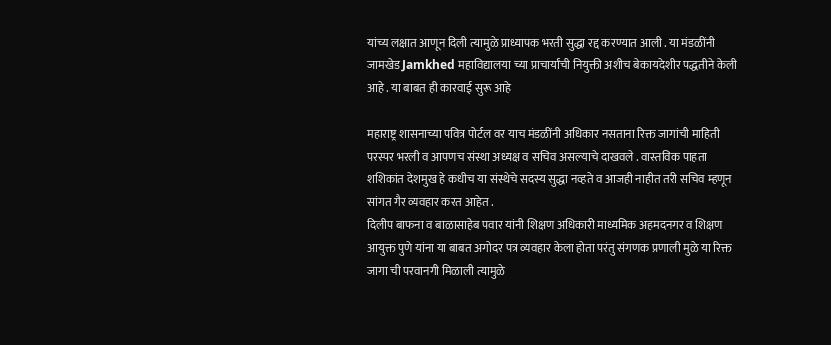यांच्य लक्षात आणून दिली त्यामुळे प्राध्यापक भरती सुद्धा रद्द करण्यात आली . या मंडळींनी जामखेड Jamkhed महाविद्यालया च्या प्राचार्यांची नियुक्ती अशीच बेकायदेशीर पद्धतीने केली आहे . या बाबत ही कारवाई सुरू आहे

महाराष्ट्र शासनाच्या पवित्र पोर्टल वर याच मंडळींनी अधिकार नसताना रिक्त जागांची माहिती परस्पर भरली व आपणच संस्था अध्यक्ष व सचिव असल्याचे दाखवले . वास्तविक पाहता शशिकांत देशमुख हे कधीच या संस्थेचे सदस्य सुद्धा नव्हते व आजही नाहीत तरी सचिव म्हणून सांगत गैर व्यवहार करत आहेत .
दिलीप बाफना व बाळासाहेब पवार यांनी शिक्षण अधिकारी माध्यमिक अहमदनगर व शिक्षण आयुक्त पुणे यांना या बाबत अगोदर पत्र व्यवहार केला होता परंतु संगणक प्रणाली मुळे या रिक्त जागा ची परवानगी मिळाली त्यामुळे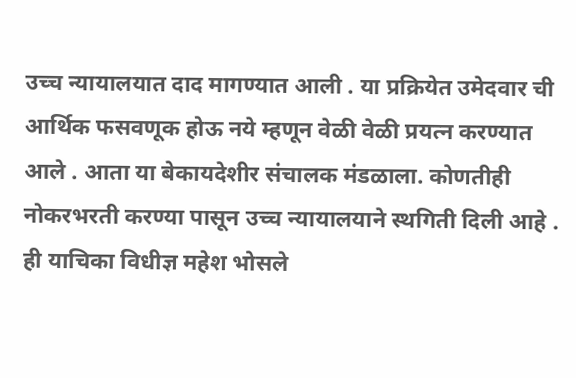उच्च न्यायालयात दाद मागण्यात आली . या प्रक्रियेत उमेदवार ची आर्थिक फसवणूक होऊ नये म्हणून वेळी वेळी प्रयत्न करण्यात आले . आता या बेकायदेशीर संचालक मंडळाला. कोणतीही नोकरभरती करण्या पासून उच्च न्यायालयाने स्थगिती दिली आहे . ही याचिका विधीज्ञ महेश भोसले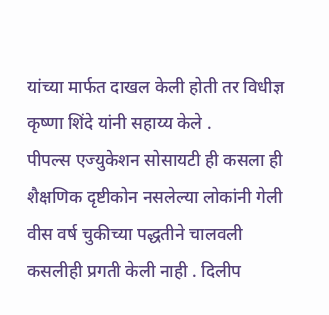यांच्या मार्फत दाखल केली होती तर विधीज्ञ कृष्णा शिंदे यांनी सहाय्य केले .
पीपल्स एज्युकेशन सोसायटी ही कसला ही शैक्षणिक दृष्टीकोन नसलेल्या लोकांनी गेली वीस वर्ष चुकीच्या पद्धतीने चालवली कसलीही प्रगती केली नाही . दिलीप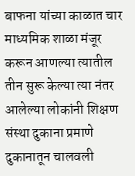बाफना यांच्या काळात चार माध्यमिक शाळा मंजूर करून आणल्या त्यातील तीन सुरू केल्या त्या नंतर आलेल्या लोकांनी शिक्षण संस्था दुकाना प्रमाणे दुकानातून चालवली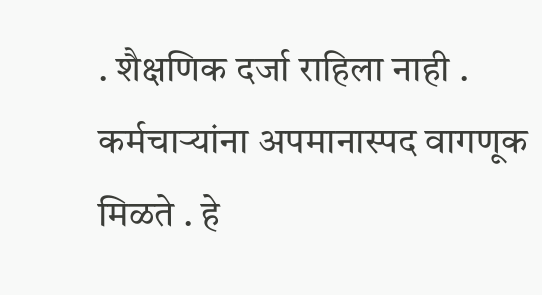. शैक्षणिक दर्जा राहिला नाही . कर्मचाऱ्यांना अपमानास्पद वागणूक मिळते . हे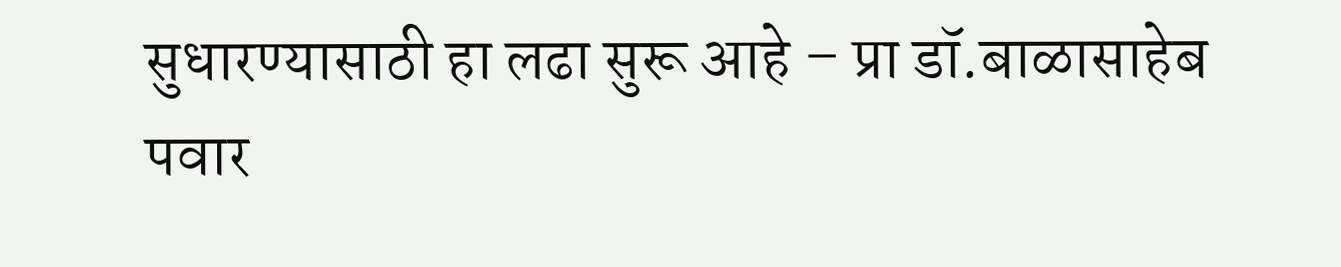सुधारण्यासाठी हा लढा सुरू आहे – प्रा डॉ.बाळासाहेब पवार